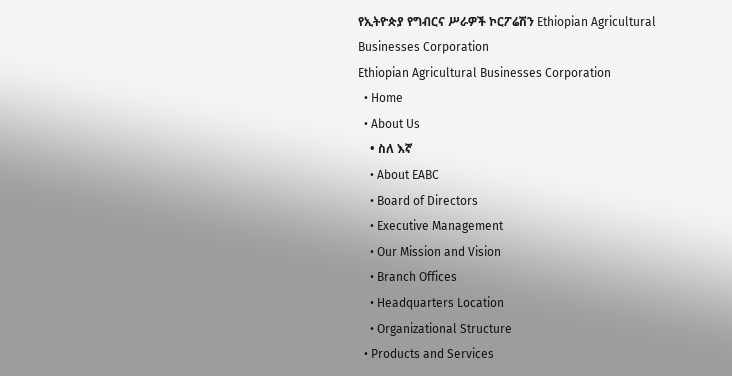የኢትዮጵያ የግብርና ሥራዎች ኮርፖሬሽን Ethiopian Agricultural Businesses Corporation
Ethiopian Agricultural Businesses Corporation
  • Home
  • About Us
    • ስለ እኛ
    • About EABC
    • Board of Directors
    • Executive Management
    • Our Mission and Vision
    • Branch Offices
    • Headquarters Location
    • Organizational Structure
  • Products and Services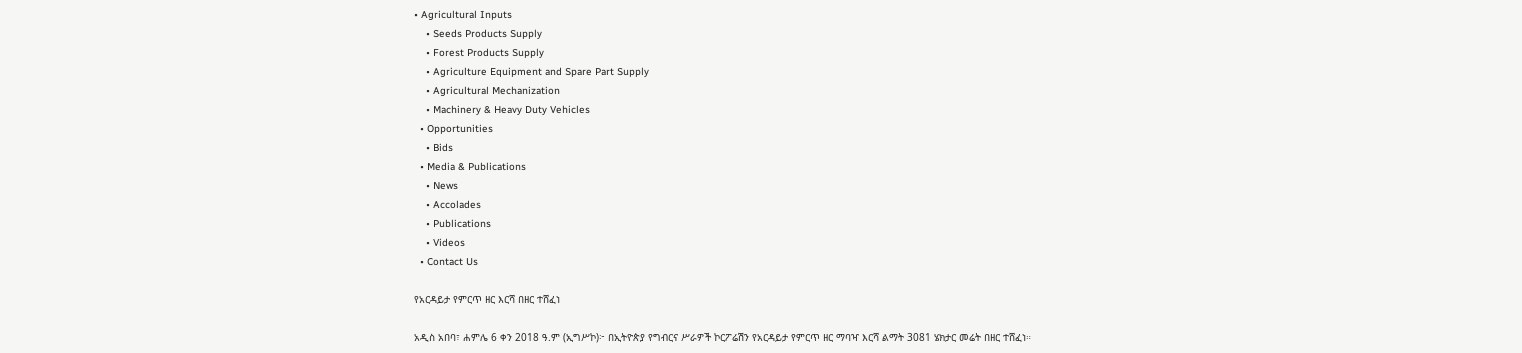• Agricultural Inputs
    • Seeds Products Supply
    • Forest Products Supply
    • Agriculture Equipment and Spare Part Supply
    • Agricultural Mechanization
    • Machinery & Heavy Duty Vehicles
  • Opportunities
    • Bids
  • Media & Publications
    • News
    • Accolades
    • Publications
    • Videos
  • Contact Us

የአርዳይታ የምርጥ ዘር እርሻ በዘር ተሸፈነ

አዲስ አበባ፣ ሐምሌ 6 ቀን 2018 ዓ.ም (ኢግሥኮ)፦ በኢትዮጵያ የግብርና ሥራዎች ኮርፖሬሽን የአርዳይታ የምርጥ ዘር ማባዣ እርሻ ልማት 3081 ሄክታር መሬት በዘር ተሸፈነ።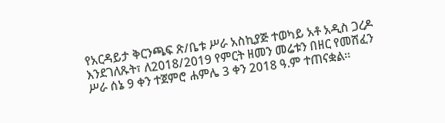የአርዳይታ ቅርንጫፍ ጽ/ቤቱ ሥራ አስኪያጅ ተወካይ አቶ አዲስ ጋረዶ እንደገለጹት፣ ለ2018/2019 የምርት ዘመን መሬቱን በዘር የመሸፈን ሥራ ሰኔ 9 ቀን ተጀምሮ ሐምሌ 3 ቀን 2018 ዓ.ም ተጠናቋል።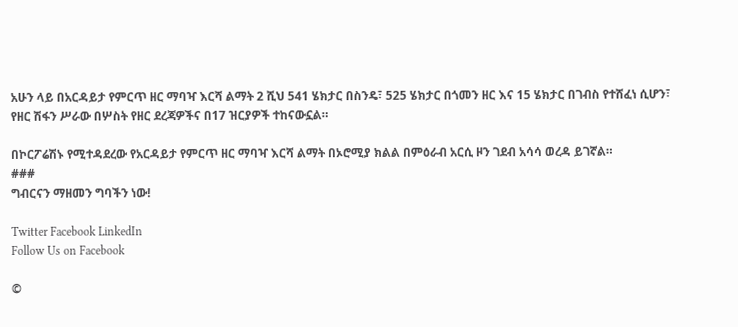አሁን ላይ በአርዳይታ የምርጥ ዘር ማባዣ እርሻ ልማት 2 ሺህ 541 ሄክታር በስንዴ፣ 525 ሄክታር በጎመን ዘር እና 15 ሄክታር በገብስ የተሸፈነ ሲሆን፣ የዘር ሽፋን ሥራው በሦስት የዘር ደረጃዎችና በ17 ዝርያዎች ተከናውኗል።

በኮርፖሬሽኑ የሚተዳደረው የአርዳይታ የምርጥ ዘር ማባዣ እርሻ ልማት በኦሮሚያ ክልል በምዕራብ አርሲ ዞን ገደብ አሳሳ ወረዳ ይገኛል።
###
ግብርናን ማዘመን ግባችን ነው!

Twitter Facebook LinkedIn
Follow Us on Facebook

©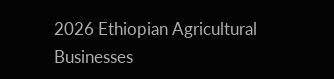2026 Ethiopian Agricultural Businesses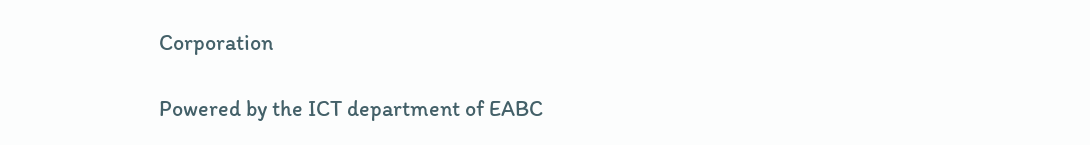Corporation

Powered by the ICT department of EABC